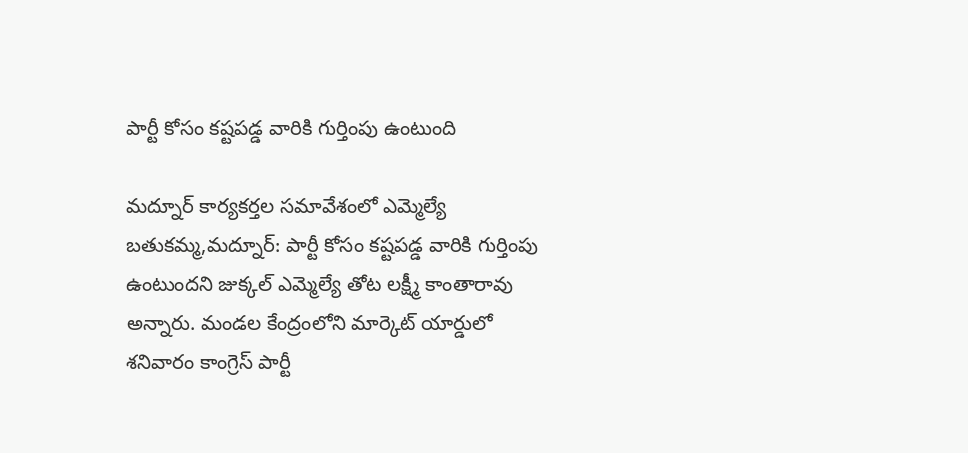పార్టీ కోసం కష్టపడ్డ వారికి గుర్తింపు ఉంటుంది

మద్నూర్ కార్యకర్తల సమావేశంలో ఎమ్మెల్యే బతుకమ్మ,మద్నూర్: పార్టీ కోసం కష్టపడ్డ వారికి గుర్తింపు ఉంటుందని జుక్కల్ ఎమ్మెల్యే తోట లక్ష్మీ కాంతారావు అన్నారు. మండల కేంద్రంలోని మార్కెట్ యార్డులో శనివారం కాంగ్రెస్ పార్టీ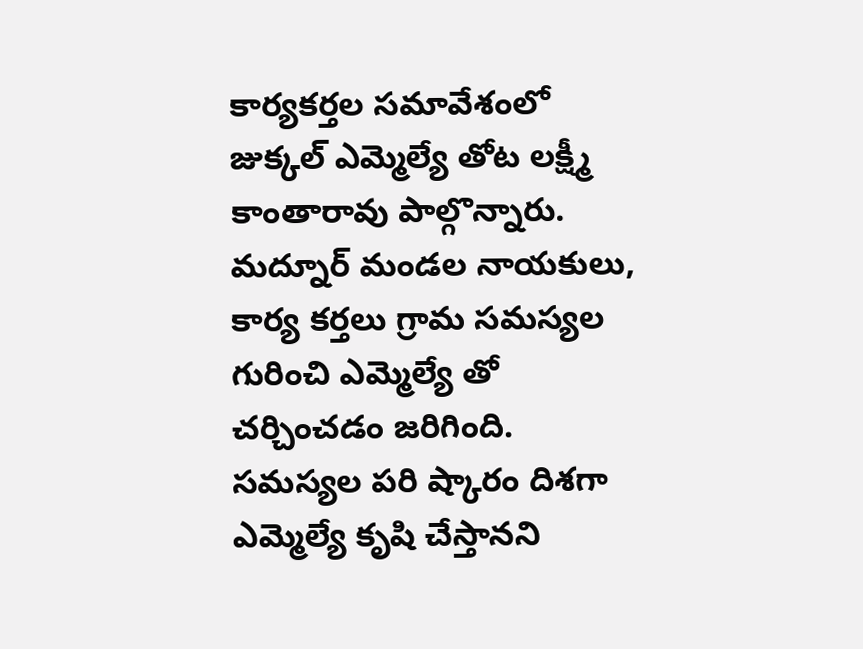కార్యకర్తల సమావేశంలో జుక్కల్ ఎమ్మెల్యే తోట లక్ష్మీ కాంతారావు పాల్గొన్నారు. మద్నూర్ మండల నాయకులు, కార్య కర్తలు గ్రామ సమస్యల గురించి ఎమ్మెల్యే తో చర్చించడం జరిగింది. సమస్యల పరి ష్కారం దిశగా ఎమ్మెల్యే కృషి చేస్తానని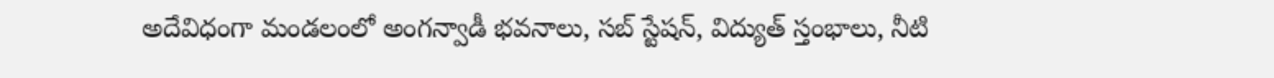అదేవిధంగా మండలంలో అంగన్వాడీ భవనాలు, సబ్ స్టేషన్, విద్యుత్ స్తంభాలు, నీటి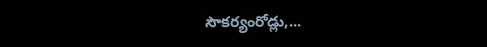సౌకర్యంరోడ్లు,...